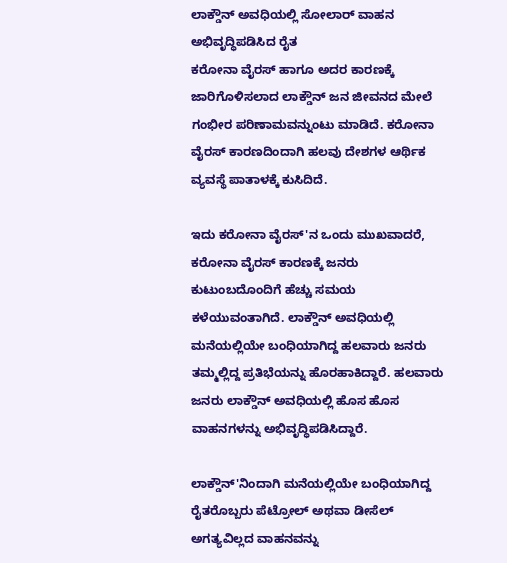ಲಾಕ್ಡೌನ್ ಅವಧಿಯಲ್ಲಿ ಸೋಲಾರ್ ವಾಹನ ಅಭಿವೃದ್ಧಿಪಡಿಸಿದ ರೈತ
ಕರೋನಾ ವೈರಸ್ ಹಾಗೂ ಅದರ ಕಾರಣಕ್ಕೆ ಜಾರಿಗೊಳಿಸಲಾದ ಲಾಕ್ಡೌನ್ ಜನ ಜೀವನದ ಮೇಲೆ ಗಂಭೀರ ಪರಿಣಾಮವನ್ನುಂಟು ಮಾಡಿದೆ. ಕರೋನಾ ವೈರಸ್ ಕಾರಣದಿಂದಾಗಿ ಹಲವು ದೇಶಗಳ ಆರ್ಥಿಕ ವ್ಯವಸ್ಥೆ ಪಾತಾಳಕ್ಕೆ ಕುಸಿದಿದೆ.

ಇದು ಕರೋನಾ ವೈರಸ್'ನ ಒಂದು ಮುಖವಾದರೆ, ಕರೋನಾ ವೈರಸ್ ಕಾರಣಕ್ಕೆ ಜನರು ಕುಟುಂಬದೊಂದಿಗೆ ಹೆಚ್ಚು ಸಮಯ ಕಳೆಯುವಂತಾಗಿದೆ. ಲಾಕ್ಡೌನ್ ಅವಧಿಯಲ್ಲಿ ಮನೆಯಲ್ಲಿಯೇ ಬಂಧಿಯಾಗಿದ್ದ ಹಲವಾರು ಜನರು ತಮ್ಮಲ್ಲಿದ್ದ ಪ್ರತಿಭೆಯನ್ನು ಹೊರಹಾಕಿದ್ದಾರೆ. ಹಲವಾರು ಜನರು ಲಾಕ್ಡೌನ್ ಅವಧಿಯಲ್ಲಿ ಹೊಸ ಹೊಸ ವಾಹನಗಳನ್ನು ಅಭಿವೃದ್ಧಿಪಡಿಸಿದ್ದಾರೆ.

ಲಾಕ್ಡೌನ್'ನಿಂದಾಗಿ ಮನೆಯಲ್ಲಿಯೇ ಬಂಧಿಯಾಗಿದ್ದ ರೈತರೊಬ್ಬರು ಪೆಟ್ರೋಲ್ ಅಥವಾ ಡೀಸೆಲ್ ಅಗತ್ಯವಿಲ್ಲದ ವಾಹನವನ್ನು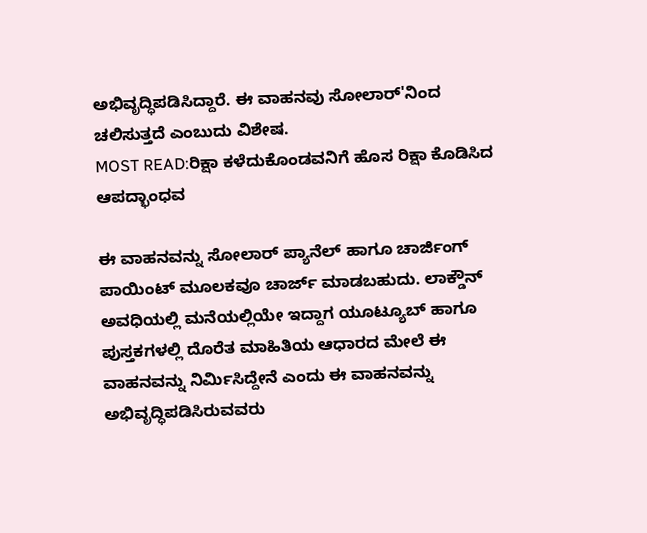ಅಭಿವೃದ್ಧಿಪಡಿಸಿದ್ದಾರೆ. ಈ ವಾಹನವು ಸೋಲಾರ್'ನಿಂದ ಚಲಿಸುತ್ತದೆ ಎಂಬುದು ವಿಶೇಷ.
MOST READ:ರಿಕ್ಷಾ ಕಳೆದುಕೊಂಡವನಿಗೆ ಹೊಸ ರಿಕ್ಷಾ ಕೊಡಿಸಿದ ಆಪದ್ಭಾಂಧವ

ಈ ವಾಹನವನ್ನು ಸೋಲಾರ್ ಪ್ಯಾನೆಲ್ ಹಾಗೂ ಚಾರ್ಜಿಂಗ್ ಪಾಯಿಂಟ್ ಮೂಲಕವೂ ಚಾರ್ಜ್ ಮಾಡಬಹುದು. ಲಾಕ್ಡೌನ್ ಅವಧಿಯಲ್ಲಿ ಮನೆಯಲ್ಲಿಯೇ ಇದ್ದಾಗ ಯೂಟ್ಯೂಬ್ ಹಾಗೂ ಪುಸ್ತಕಗಳಲ್ಲಿ ದೊರೆತ ಮಾಹಿತಿಯ ಆಧಾರದ ಮೇಲೆ ಈ ವಾಹನವನ್ನು ನಿರ್ಮಿಸಿದ್ದೇನೆ ಎಂದು ಈ ವಾಹನವನ್ನು ಅಭಿವೃದ್ಧಿಪಡಿಸಿರುವವರು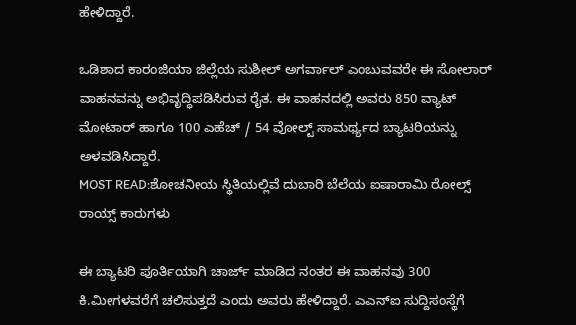ಹೇಳಿದ್ದಾರೆ.

ಒಡಿಶಾದ ಕಾರಂಜಿಯಾ ಜಿಲ್ಲೆಯ ಸುಶೀಲ್ ಅಗರ್ವಾಲ್ ಎಂಬುವವರೇ ಈ ಸೋಲಾರ್ ವಾಹನವನ್ನು ಅಭಿವೃದ್ಧಿಪಡಿಸಿರುವ ರೈತ. ಈ ವಾಹನದಲ್ಲಿ ಅವರು 850 ವ್ಯಾಟ್ ಮೋಟಾರ್ ಹಾಗೂ 100 ಎಹೆಚ್ / 54 ವೋಲ್ಟ್ ಸಾಮರ್ಥ್ಯದ ಬ್ಯಾಟರಿಯನ್ನು ಅಳವಡಿಸಿದ್ದಾರೆ.
MOST READ:ಶೋಚನೀಯ ಸ್ಥಿತಿಯಲ್ಲಿವೆ ದುಬಾರಿ ಬೆಲೆಯ ಐಷಾರಾಮಿ ರೋಲ್ಸ್ ರಾಯ್ಸ್ ಕಾರುಗಳು

ಈ ಬ್ಯಾಟರಿ ಪೂರ್ತಿಯಾಗಿ ಚಾರ್ಜ್ ಮಾಡಿದ ನಂತರ ಈ ವಾಹನವು 300 ಕಿ.ಮೀಗಳವರೆಗೆ ಚಲಿಸುತ್ತದೆ ಎಂದು ಅವರು ಹೇಳಿದ್ದಾರೆ. ಎಎನ್ಐ ಸುದ್ದಿಸಂಸ್ಥೆಗೆ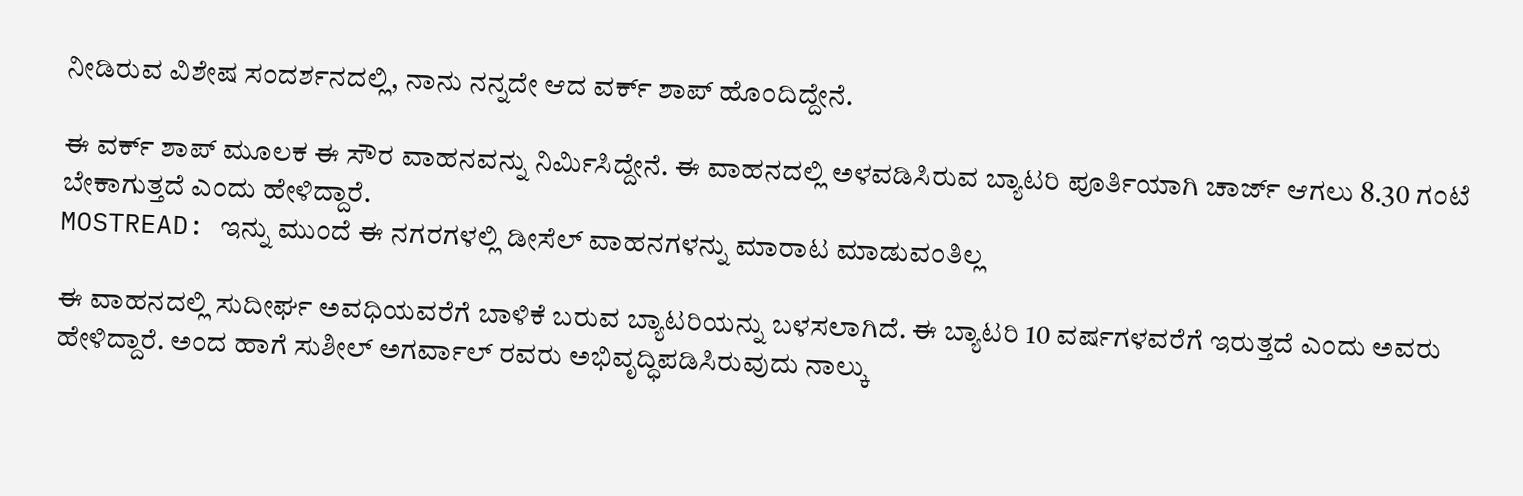ನೀಡಿರುವ ವಿಶೇಷ ಸಂದರ್ಶನದಲ್ಲಿ, ನಾನು ನನ್ನದೇ ಆದ ವರ್ಕ್ ಶಾಪ್ ಹೊಂದಿದ್ದೇನೆ.

ಈ ವರ್ಕ್ ಶಾಪ್ ಮೂಲಕ ಈ ಸೌರ ವಾಹನವನ್ನು ನಿರ್ಮಿಸಿದ್ದೇನೆ. ಈ ವಾಹನದಲ್ಲಿ ಅಳವಡಿಸಿರುವ ಬ್ಯಾಟರಿ ಪೂರ್ತಿಯಾಗಿ ಚಾರ್ಜ್ ಆಗಲು 8.30 ಗಂಟೆ ಬೇಕಾಗುತ್ತದೆ ಎಂದು ಹೇಳಿದ್ದಾರೆ.
MOSTREAD: ಇನ್ನು ಮುಂದೆ ಈ ನಗರಗಳಲ್ಲಿ ಡೀಸೆಲ್ ವಾಹನಗಳನ್ನು ಮಾರಾಟ ಮಾಡುವಂತಿಲ್ಲ

ಈ ವಾಹನದಲ್ಲಿ ಸುದೀರ್ಘ ಅವಧಿಯವರೆಗೆ ಬಾಳಿಕೆ ಬರುವ ಬ್ಯಾಟರಿಯನ್ನು ಬಳಸಲಾಗಿದೆ. ಈ ಬ್ಯಾಟರಿ 10 ವರ್ಷಗಳವರೆಗೆ ಇರುತ್ತದೆ ಎಂದು ಅವರು ಹೇಳಿದ್ದಾರೆ. ಅಂದ ಹಾಗೆ ಸುಶೀಲ್ ಅಗರ್ವಾಲ್ ರವರು ಅಭಿವೃದ್ಧಿಪಡಿಸಿರುವುದು ನಾಲ್ಕು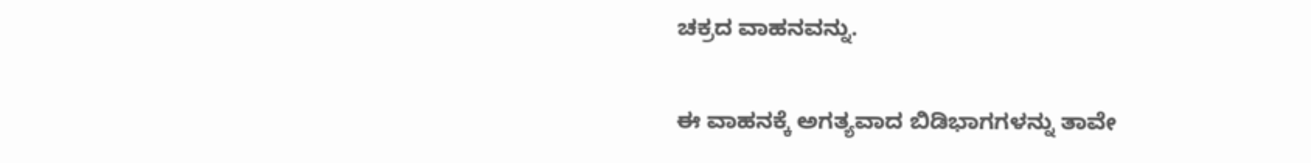ಚಕ್ರದ ವಾಹನವನ್ನು.

ಈ ವಾಹನಕ್ಕೆ ಅಗತ್ಯವಾದ ಬಿಡಿಭಾಗಗಳನ್ನು ತಾವೇ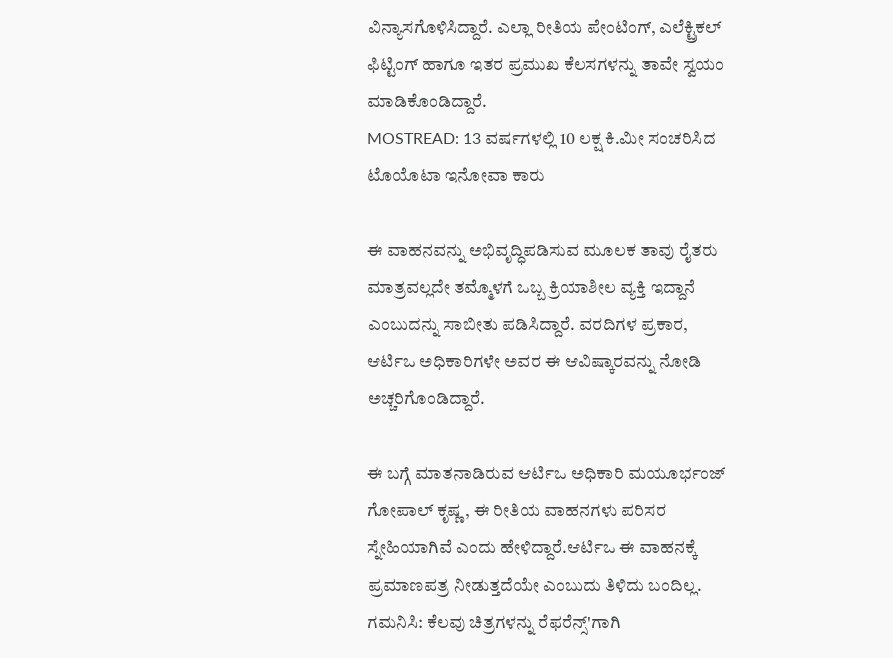ವಿನ್ಯಾಸಗೊಳಿಸಿದ್ದಾರೆ. ಎಲ್ಲಾ ರೀತಿಯ ಪೇಂಟಿಂಗ್, ಎಲೆಕ್ಟ್ರಿಕಲ್ ಫಿಟ್ಟಿಂಗ್ ಹಾಗೂ ಇತರ ಪ್ರಮುಖ ಕೆಲಸಗಳನ್ನು ತಾವೇ ಸ್ವಯಂ ಮಾಡಿಕೊಂಡಿದ್ದಾರೆ.
MOSTREAD: 13 ವರ್ಷಗಳಲ್ಲಿ 10 ಲಕ್ಷ ಕಿ.ಮೀ ಸಂಚರಿಸಿದ ಟೊಯೊಟಾ ಇನೋವಾ ಕಾರು

ಈ ವಾಹನವನ್ನು ಅಭಿವೃದ್ಧಿಪಡಿಸುವ ಮೂಲಕ ತಾವು ರೈತರು ಮಾತ್ರವಲ್ಲದೇ ತಮ್ಮೊಳಗೆ ಒಬ್ಬ ಕ್ರಿಯಾಶೀಲ ವ್ಯಕ್ತಿ ಇದ್ದಾನೆ ಎಂಬುದನ್ನು ಸಾಬೀತು ಪಡಿಸಿದ್ದಾರೆ. ವರದಿಗಳ ಪ್ರಕಾರ, ಆರ್ಟಿಒ ಅಧಿಕಾರಿಗಳೇ ಅವರ ಈ ಆವಿಷ್ಕಾರವನ್ನು ನೋಡಿ ಅಚ್ಚರಿಗೊಂಡಿದ್ದಾರೆ.

ಈ ಬಗ್ಗೆ ಮಾತನಾಡಿರುವ ಆರ್ಟಿಒ ಅಧಿಕಾರಿ ಮಯೂರ್ಭಂಜ್ ಗೋಪಾಲ್ ಕೃಷ್ಣ, ಈ ರೀತಿಯ ವಾಹನಗಳು ಪರಿಸರ ಸ್ನೇಹಿಯಾಗಿವೆ ಎಂದು ಹೇಳಿದ್ದಾರೆ.ಆರ್ಟಿಒ ಈ ವಾಹನಕ್ಕೆ ಪ್ರಮಾಣಪತ್ರ ನೀಡುತ್ತದೆಯೇ ಎಂಬುದು ತಿಳಿದು ಬಂದಿಲ್ಲ.
ಗಮನಿಸಿ: ಕೆಲವು ಚಿತ್ರಗಳನ್ನು ರೆಫರೆನ್ಸ್'ಗಾಗಿ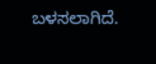ಬಳಸಲಾಗಿದೆ.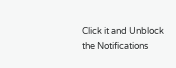Click it and Unblock the Notifications